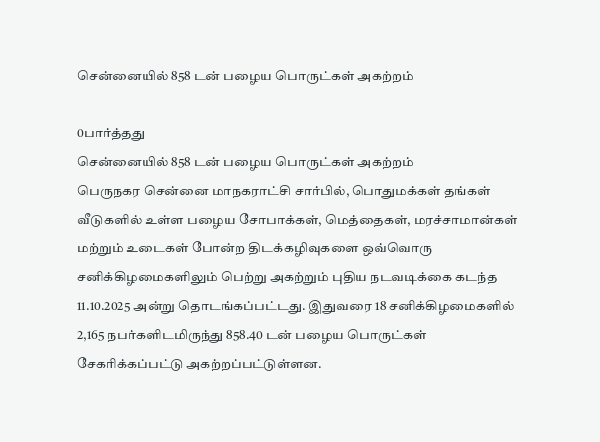சென்னையில் 858 டன் பழைய பொருட்கள் அகற்றம்

0பார்த்தது
சென்னையில் 858 டன் பழைய பொருட்கள் அகற்றம்
பெருநகர சென்னை மாநகராட்சி சார்பில், பொதுமக்கள் தங்கள் வீடுகளில் உள்ள பழைய சோபாக்கள், மெத்தைகள், மரச்சாமான்கள் மற்றும் உடைகள் போன்ற திடக்கழிவுகளை ஒவ்வொரு சனிக்கிழமைகளிலும் பெற்று அகற்றும் புதிய நடவடிக்கை கடந்த 11.10.2025 அன்று தொடங்கப்பட்டது. இதுவரை 18 சனிக்கிழமைகளில் 2,165 நபர்களிடமிருந்து 858.40 டன் பழைய பொருட்கள் சேகரிக்கப்பட்டு அகற்றப்பட்டுள்ளன.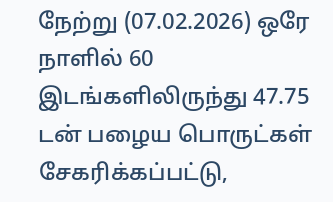நேற்று (07.02.2026) ஒரே நாளில் 60 இடங்களிலிருந்து 47.75 டன் பழைய பொருட்கள் சேகரிக்கப்பட்டு,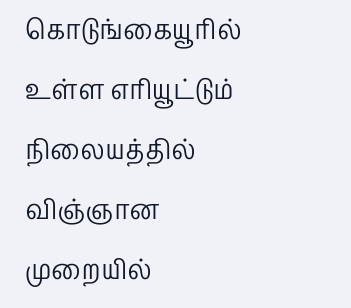கொடுங்கையூரில் உள்ள எரியூட்டும் நிலையத்தில் விஞ்ஞான முறையில்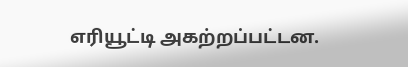எரியூட்டி அகற்றப்பட்டன.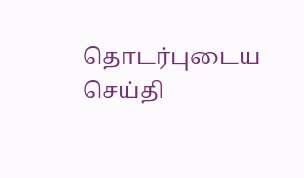தொடர்புடைய செய்தி